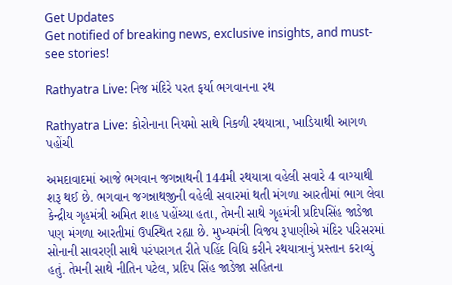Get Updates
Get notified of breaking news, exclusive insights, and must-see stories!

Rathyatra Live: નિજ મંદિરે પરત ફર્યા ભગવાનના રથ

Rathyatra Live: કોરોનાના નિયમો સાથે નિકળી રથયાત્રા, ખાડિયાથી આગળ પહોંચી

અમદાવાદમાં આજે ભગવાન જગન્નાથની 144મી રથયાત્રા વહેલી સવારે 4 વાગ્યાથી શરૂ થઈ છે. ભગવાન જગન્નાથજીની વહેલી સવારમાં થતી મંગળા આરતીમાં ભાગ લેવા કેન્દ્રીય ગૃહમંત્રી અમિત શાહ પહોંચ્યા હતા, તેમની સાથે ગૃહમંત્રી પ્રદિપસિંહ જાડેજા પણ મંગળા આરતીમાં ઉપસ્થિત રહ્યા છે. મુખ્યમંત્રી વિજય રૂપાણીએ મંદિર પરિસરમાં સોનાની સાવરણી સાથે પરંપરાગત રીતે પહિંદ વિધિ કરીને રથયાત્રાનું પ્રસ્તાન કરાવ્યું હતું. તેમની સાથે નીતિન પટેલ, પ્રદિપ સિંહ જાડેજા સહિતના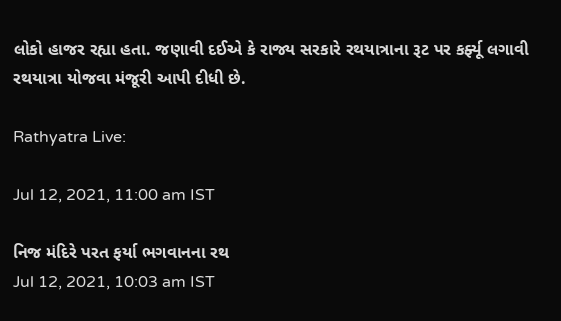લોકો હાજર રહ્યા હતા. જણાવી દઈએ કે રાજ્ય સરકારે રથયાત્રાના રૂટ પર કર્ફ્યૂ લગાવી રથયાત્રા યોજવા મંજૂરી આપી દીધી છે.

Rathyatra Live:

Jul 12, 2021, 11:00 am IST

નિજ મંદિરે પરત ફર્યા ભગવાનના રથ
Jul 12, 2021, 10:03 am IST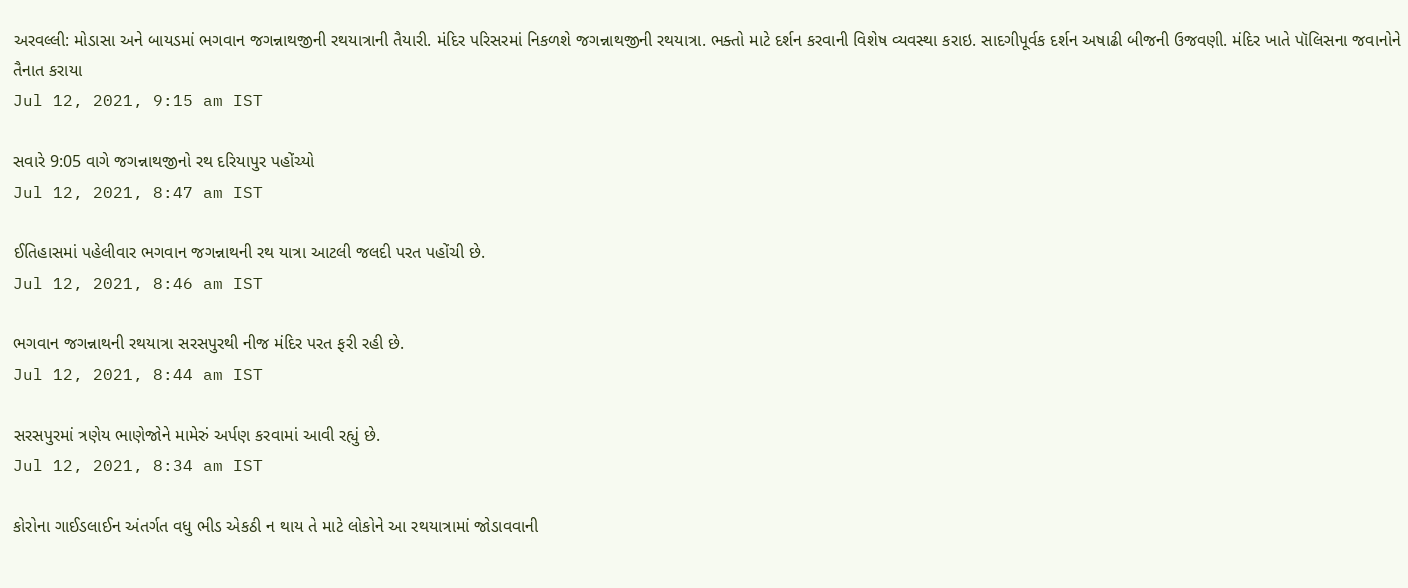અરવલ્લી: મોડાસા અને બાયડમાં ભગવાન જગન્નાથજીની રથયાત્રાની તૈયારી. મંદિર પરિસરમાં નિકળશે જગન્નાથજીની રથયાત્રા. ભક્તો માટે દર્શન કરવાની વિશેષ વ્યવસ્થા કરાઇ. સાદગીપૂર્વક દર્શન અષાઢી બીજની ઉજવણી. મંદિર ખાતે પૉલિસના જવાનોને તૈનાત કરાયા
Jul 12, 2021, 9:15 am IST

સવારે 9:05 વાગે જગન્નાથજીનો રથ દરિયાપુર પહોંચ્યો
Jul 12, 2021, 8:47 am IST

ઈતિહાસમાં પહેલીવાર ભગવાન જગન્નાથની રથ યાત્રા આટલી જલદી પરત પહોંચી છે.
Jul 12, 2021, 8:46 am IST

ભગવાન જગન્નાથની રથયાત્રા સરસપુરથી નીજ મંદિર પરત ફરી રહી છે.
Jul 12, 2021, 8:44 am IST

સરસપુરમાં ત્રણેય ભાણેજોને મામેરું અર્પણ કરવામાં આવી રહ્યું છે.
Jul 12, 2021, 8:34 am IST

કોરોના ગાઈડલાઈન અંતર્ગત વધુ ભીડ એકઠી ન થાય તે માટે લોકોને આ રથયાત્રામાં જોડાવવાની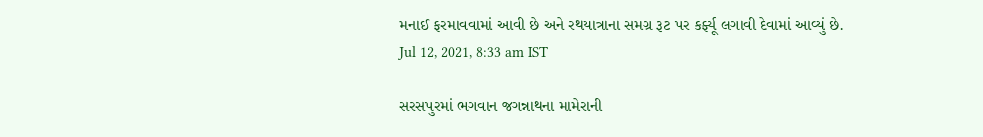મનાઈ ફરમાવવામાં આવી છે અને રથયાત્રાના સમગ્ર રૂટ પર કર્ફ્યૂ લગાવી દેવામાં આવ્યું છે.
Jul 12, 2021, 8:33 am IST

સરસપુરમાં ભગવાન જગન્નાથના મામેરાની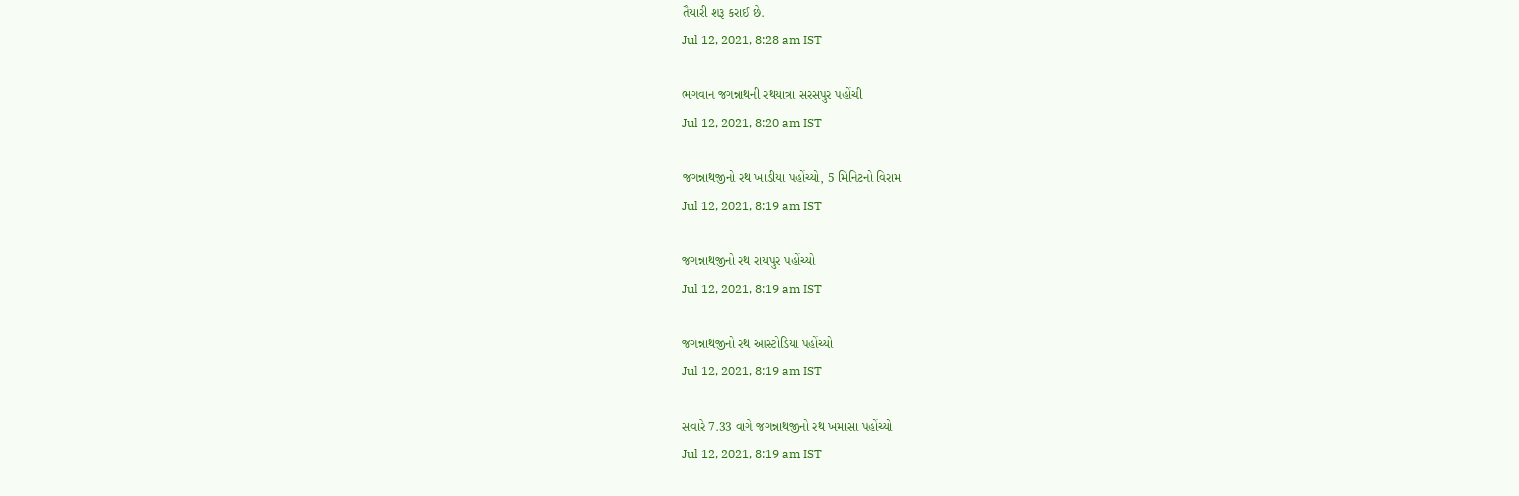તૈયારી શરૂ કરાઈ છે.
Jul 12, 2021, 8:28 am IST

ભગવાન જગન્નાથની રથયાત્રા સરસપુર પહોંચી
Jul 12, 2021, 8:20 am IST

જગન્નાથજીનો રથ ખાડીયા પહોંચ્યો, 5 મિનિટનો વિરામ
Jul 12, 2021, 8:19 am IST

જગન્નાથજીનો રથ રાયપુર પહોંચ્યો
Jul 12, 2021, 8:19 am IST

જગન્નાથજીનો રથ આસ્ટોડિયા પહોંચ્યો
Jul 12, 2021, 8:19 am IST

સવારે 7.33 વાગે જગન્નાથજીનો રથ ખમાસા પહોંચ્યો
Jul 12, 2021, 8:19 am IST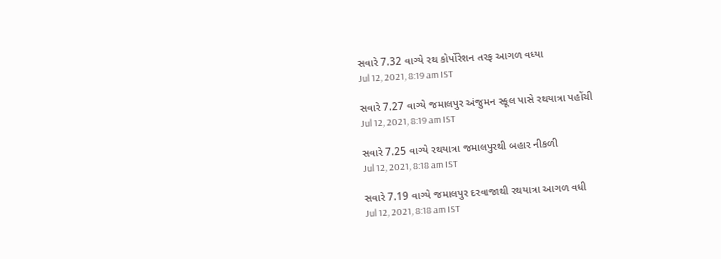સવારે 7.32 વાગ્યે રથ કોર્પોરેશન તરફ આગળ વધ્યા
Jul 12, 2021, 8:19 am IST

સવારે 7.27 વાગ્યે જમાલપુર અંજુમન સ્કૂલ પાસે રથયાત્રા પહોંચી
Jul 12, 2021, 8:19 am IST

સવારે 7.25 વાગ્યે રથયાત્રા જમાલપુરથી બહાર નીકળી
Jul 12, 2021, 8:18 am IST

સવારે 7.19 વાગ્યે જમાલપુર દરવાજાથી રથયાત્રા આગળ વધી
Jul 12, 2021, 8:18 am IST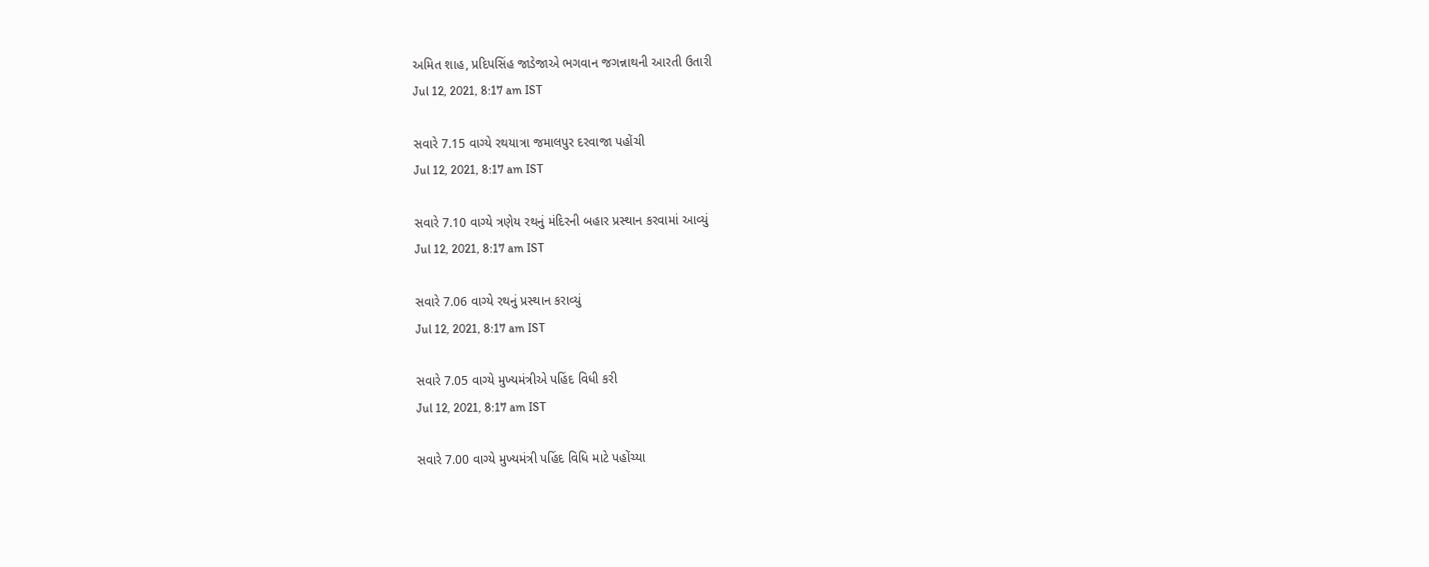અમિત શાહ, પ્રદિપસિંહ જાડેજાએ ભગવાન જગન્નાથની આરતી ઉતારી
Jul 12, 2021, 8:17 am IST

સવારે 7.15 વાગ્યે રથયાત્રા જમાલપુર દરવાજા પહોંચી
Jul 12, 2021, 8:17 am IST

સવારે 7.10 વાગ્યે ત્રણેય રથનું મંદિરની બહાર પ્રસ્થાન કરવામાં આવ્યું
Jul 12, 2021, 8:17 am IST

સવારે 7.06 વાગ્યે રથનું પ્રસ્થાન કરાવ્યું
Jul 12, 2021, 8:17 am IST

સવારે 7.05 વાગ્યે મુખ્યમંત્રીએ પહિંદ વિધી કરી
Jul 12, 2021, 8:17 am IST

સવારે 7.00 વાગ્યે મુખ્યમંત્રી પહિંદ વિધિ માટે પહોંચ્યા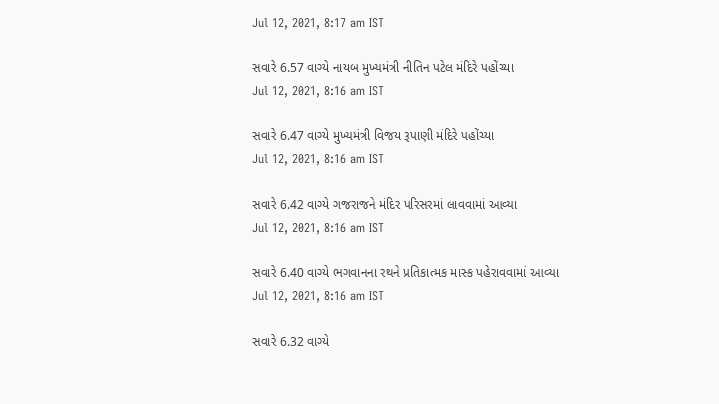Jul 12, 2021, 8:17 am IST

સવારે 6.57 વાગ્યે નાયબ મુખ્યમંત્રી નીતિન પટેલ મંદિરે પહોંચ્યા
Jul 12, 2021, 8:16 am IST

સવારે 6.47 વાગ્યે મુખ્યમંત્રી વિજય રૂપાણી મંદિરે પહોંચ્યા
Jul 12, 2021, 8:16 am IST

સવારે 6.42 વાગ્યે ગજરાજને મંદિર પરિસરમાં લાવવામાં આવ્યા
Jul 12, 2021, 8:16 am IST

સવારે 6.40 વાગ્યે ભગવાનના રથને પ્રતિકાત્મક માસ્ક પહેરાવવામાં આવ્યા
Jul 12, 2021, 8:16 am IST

સવારે 6.32 વાગ્યે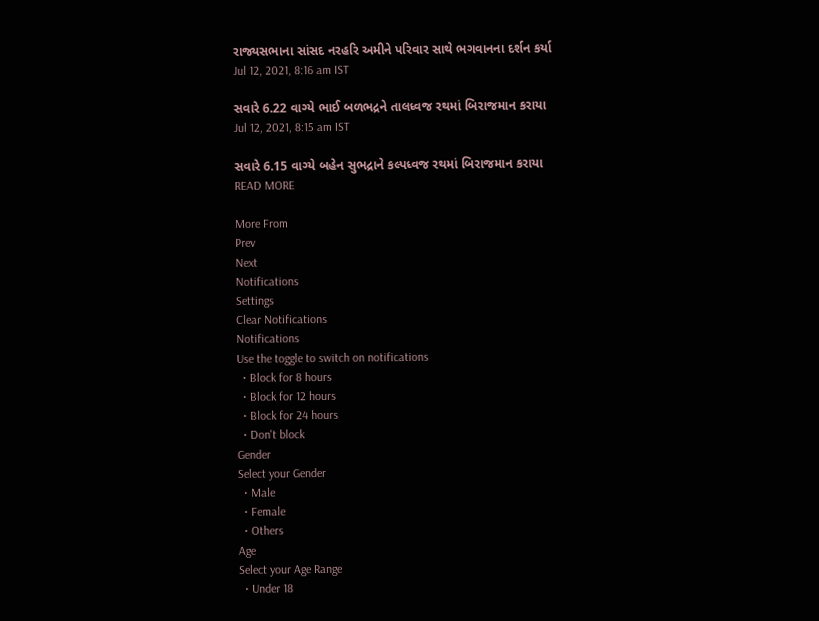રાજ્યસભાના સાંસદ નરહરિ અમીને પરિવાર સાથે ભગવાનના દર્શન કર્યા
Jul 12, 2021, 8:16 am IST

સવારે 6.22 વાગ્યે ભાઈ બળભદ્રને તાલધ્વજ રથમાં બિરાજમાન કરાયા
Jul 12, 2021, 8:15 am IST

સવારે 6.15 વાગ્યે બહેન સુભદ્રાને કલ્પધ્વજ રથમાં બિરાજમાન કરાયા
READ MORE

More From
Prev
Next
Notifications
Settings
Clear Notifications
Notifications
Use the toggle to switch on notifications
  • Block for 8 hours
  • Block for 12 hours
  • Block for 24 hours
  • Don't block
Gender
Select your Gender
  • Male
  • Female
  • Others
Age
Select your Age Range
  • Under 18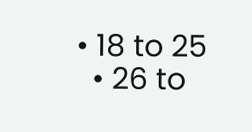• 18 to 25
  • 26 to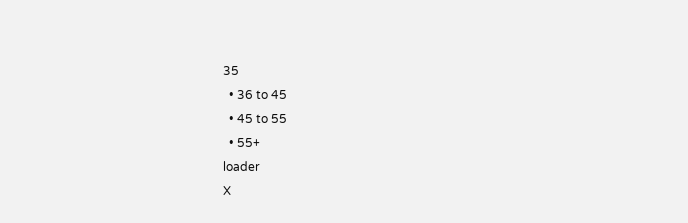35
  • 36 to 45
  • 45 to 55
  • 55+
loader
X